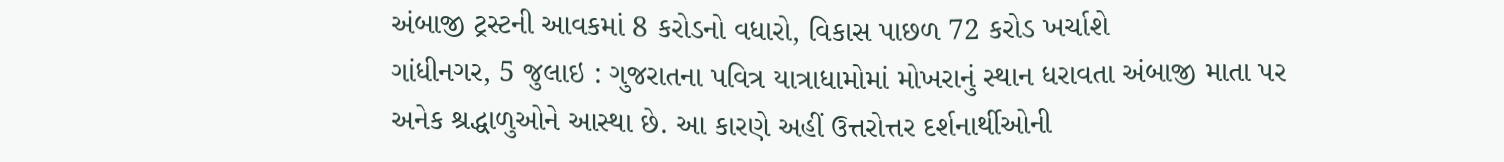અંબાજી ટ્રસ્ટની આવકમાં 8 કરોડનો વધારો, વિકાસ પાછળ 72 કરોડ ખર્ચાશે
ગાંધીનગર, 5 જુલાઇ : ગુજરાતના પવિત્ર યાત્રાધામોમાં મોખરાનું સ્થાન ધરાવતા અંબાજી માતા પર અનેક શ્રદ્ધાળુઓને આસ્થા છે. આ કારણે અહીં ઉત્તરોત્તર દર્શનાર્થીઓની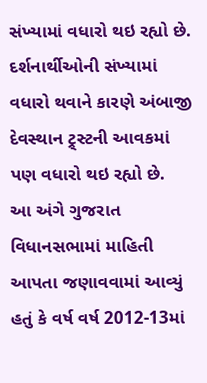સંખ્યામાં વધારો થઇ રહ્યો છે. દર્શનાર્થીઓની સંખ્યામાં વધારો થવાને કારણે અંબાજી દેવસ્થાન ટ્ર્સ્ટની આવકમાં પણ વધારો થઇ રહ્યો છે.
આ અંગે ગુજરાત વિધાનસભામાં માહિતી આપતા જણાવવામાં આવ્યું હતું કે વર્ષ વર્ષ 2012-13માં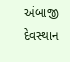અંબાજી દેવસ્થાન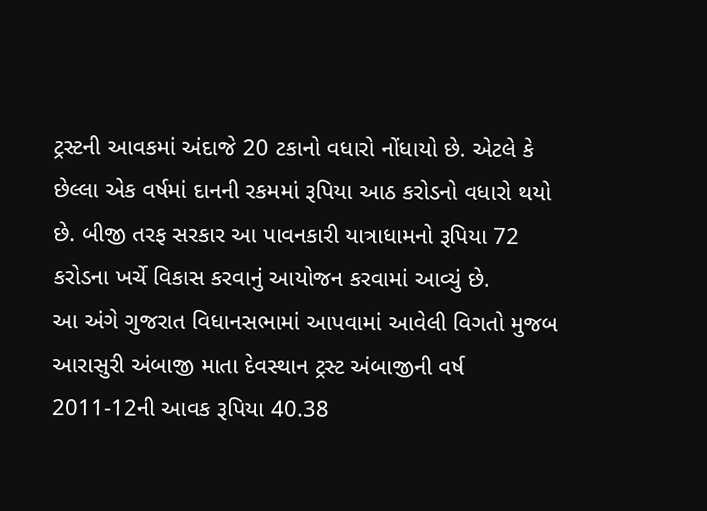ટ્રસ્ટની આવકમાં અંદાજે 20 ટકાનો વધારો નોંધાયો છે. એટલે કે છેલ્લા એક વર્ષમાં દાનની રકમમાં રૂપિયા આઠ કરોડનો વધારો થયો છે. બીજી તરફ સરકાર આ પાવનકારી યાત્રાધામનો રૂપિયા 72 કરોડના ખર્ચે વિકાસ કરવાનું આયોજન કરવામાં આવ્યું છે.
આ અંગે ગુજરાત વિધાનસભામાં આપવામાં આવેલી વિગતો મુજબ આરાસુરી અંબાજી માતા દેવસ્થાન ટ્રસ્ટ અંબાજીની વર્ષ 2011-12ની આવક રૂપિયા 40.38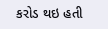કરોડ થઇ હતી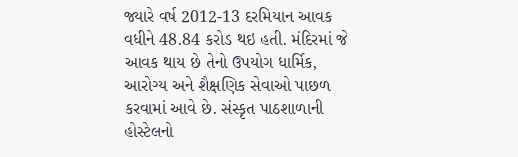જ્યારે વર્ષ 2012-13 દરમિયાન આવક વધીને 48.84 કરોડ થઇ હતી. મંદિરમાં જે આવક થાય છે તેનો ઉપયોગ ધાર્મિક, આરોગ્ય અને શૈક્ષણિક સેવાઓ પાછળ કરવામાં આવે છે. સંસ્કૃત પાઠશાળાની હોસ્ટેલનો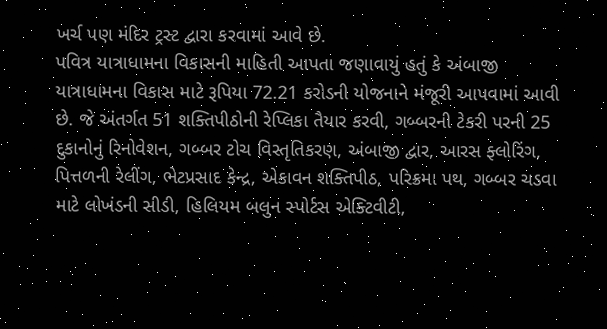ખર્ચ પણ મંદિર ટ્રસ્ટ દ્વારા કરવામાં આવે છે.
પવિત્ર યાત્રાધામના વિકાસની માહિતી આપતા જણાવાયું હતું કે અંબાજી યાત્રાધામના વિકાસ માટે રૂપિયા 72.21 કરોડની યોજનાને મંજૂરી આપવામાં આવી છે. જે અંતર્ગત 51 શક્તિપીઠોની રેપ્લિકા તૈયાર કરવી, ગબ્બરની ટેકરી પરની 25 દુકાનોનું રિનોવેશન, ગબ્બર ટોચ વિસ્તૃતિકરણ, અંબાજી દ્વાર, આરસ ફ્લોરિંગ, પિત્તળની રેલીંગ, ભેટપ્રસાદ કેન્દ્ર, એકાવન શક્તિપીઠ, પરિક્રમા પથ, ગબ્બર ચડવા માટે લોખંડની સીડી, હિલિયમ બલુન સ્પોર્ટસ એક્ટિવીટી,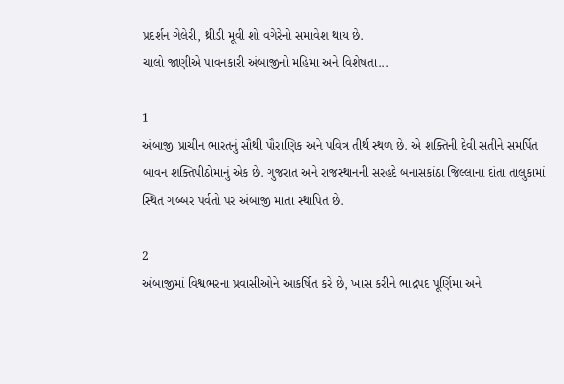પ્રદર્શન ગેલેરી, થ્રીડી મૂવી શો વગેરેનો સમાવેશ થાય છે.
ચાલો જાણીએ પાવનકારી અંબાજીનો મહિમા અને વિશેષતા...

1
અંબાજી પ્રાચીન ભારતનું સૌથી પૌરાણિક અને પવિત્ર તીર્થ સ્થળ છે. એ શક્તિની દેવી સતીને સમર્પિત બાવન શક્તિપીઠોમાનું એક છે. ગુજરાત અને રાજસ્થાનની સરહદે બનાસકાંઠા જિલ્લાના દાંતા તાલુકામાં સ્થિત ગબ્બર પર્વતો પર અંબાજી માતા સ્થાપિત છે.

2
અંબાજીમાં વિશ્વભરના પ્રવાસીઓને આકર્ષિત કરે છે, ખાસ કરીને ભાદ્રપદ પૂર્ણિમા અને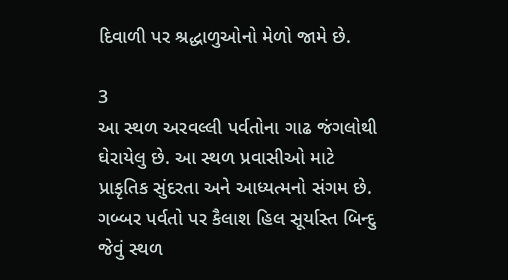દિવાળી પર શ્રદ્ધાળુઓનો મેળો જામે છે.

3
આ સ્થળ અરવલ્લી પર્વતોના ગાઢ જંગલોથી ઘેરાયેલુ છે. આ સ્થળ પ્રવાસીઓ માટે પ્રાકૃતિક સુંદરતા અને આધ્યત્મનો સંગમ છે. ગબ્બર પર્વતો પર કૈલાશ હિલ સૂર્યાસ્ત બિન્દુ જેવું સ્થળ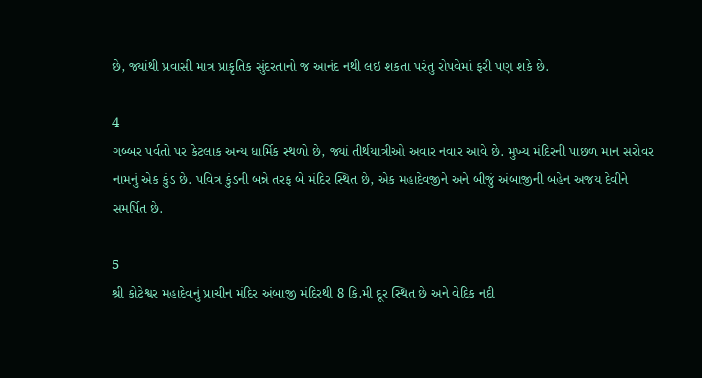છે, જ્યાંથી પ્રવાસી માત્ર પ્રાકૃતિક સુંદરતાનો જ આનંદ નથી લઇ શકતા પરંતુ રોપવેમાં ફરી પણ શકે છે.

4
ગબ્બર પર્વતો પર કેટલાક અન્ય ધાર્મિક સ્થળો છે, જ્યાં તીર્થયાત્રીઓ અવાર નવાર આવે છે. મુખ્ય મંદિરની પાછળ માન સરોવર નામનું એક કુંડ છે. પવિત્ર કુંડની બન્ને તરફ બે મંદિર સ્થિત છે, એક મહાદેવજીને અને બીજું અંબાજીની બહેન અજય દેવીને સમર્પિત છે.

5
શ્રી કોટેશ્વર મહાદેવનું પ્રાચીન મંદિર અંબાજી મંદિરથી 8 કિ.મી દૂર સ્થિત છે અને વેદિક નદી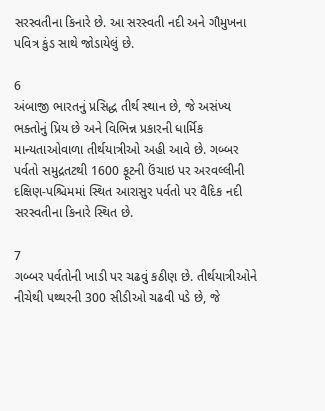સરસ્વતીના કિનારે છે. આ સરસ્વતી નદી અને ગૌમુખના પવિત્ર કુંડ સાથે જોડાયેલું છે.

6
અંબાજી ભારતનું પ્રસિદ્ધ તીર્થ સ્થાન છે, જે અસંખ્ય ભક્તોનું પ્રિય છે અને વિભિન્ન પ્રકારની ધાર્મિક માન્યતાઓવાળા તીર્થયાત્રીઓ અહી આવે છે. ગબ્બર પર્વતો સમુદ્રતટથી 1600 ફૂટની ઉંચાઇ પર અરવલ્લીની દક્ષિણ-પશ્ચિમમાં સ્થિત આરાસુર પર્વતો પર વૈદિક નદી સરસ્વતીના કિનારે સ્થિત છે.

7
ગબ્બર પર્વતોની ખાડી પર ચઢવું કઠીણ છે. તીર્થયાત્રીઓને નીચેથી પથ્થરની 300 સીડીઓ ચઢવી પડે છે, જે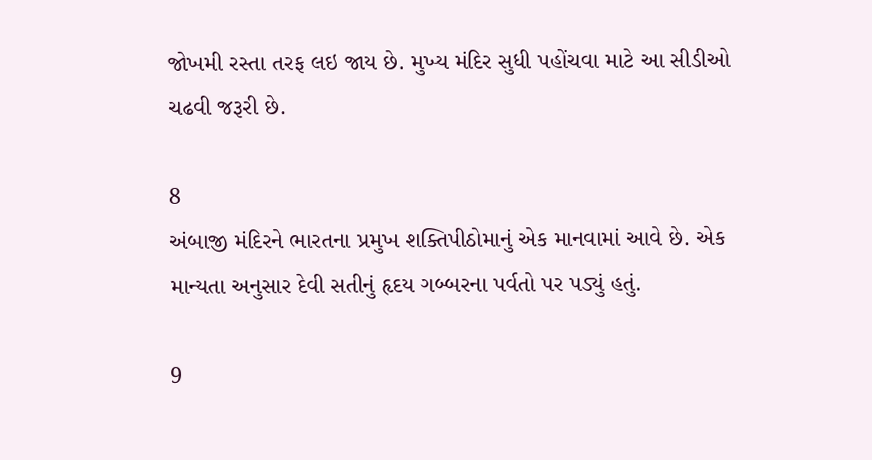જોખમી રસ્તા તરફ લઇ જાય છે. મુખ્ય મંદિર સુધી પહોંચવા માટે આ સીડીઓ ચઢવી જરૂરી છે.

8
અંબાજી મંદિરને ભારતના પ્રમુખ શક્તિપીઠોમાનું એક માનવામાં આવે છે. એક માન્યતા અનુસાર દેવી સતીનું હૃદય ગબ્બરના પર્વતો પર પડ્યું હતું.

9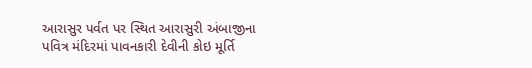આરાસુર પર્વત પર સ્થિત આરાસુરી અંબાજીના પવિત્ર મંદિરમાં પાવનકારી દેવીની કોઇ મૂર્તિ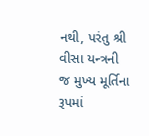નથી, પરંતુ શ્રી વીસા યન્ત્રની જ મુખ્ય મૂર્તિના રૂપમાં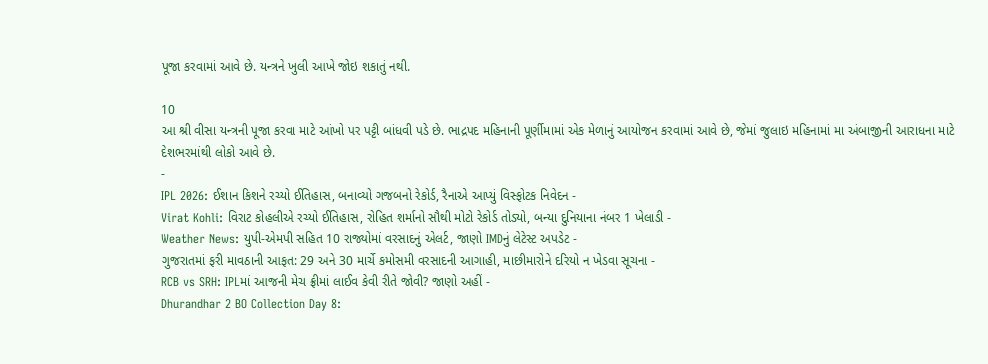પૂજા કરવામાં આવે છે. યન્ત્રને ખુલી આખે જોઇ શકાતું નથી.

10
આ શ્રી વીસા યન્ત્રની પૂજા કરવા માટે આંખો પર પટ્ટી બાંધવી પડે છે. ભાદ્રપદ મહિનાની પૂર્ણીમામાં એક મેળાનું આયોજન કરવામાં આવે છે, જેમાં જુલાઇ મહિનામાં મા અંબાજીની આરાધના માટે દેશભરમાંથી લોકો આવે છે.
-
IPL 2026: ઈશાન કિશને રચ્યો ઈતિહાસ, બનાવ્યો ગજબનો રેકોર્ડ, રૈનાએ આપ્યું વિસ્ફોટક નિવેદન -
Virat Kohli: વિરાટ કોહલીએ રચ્યો ઈતિહાસ, રોહિત શર્માનો સૌથી મોટો રેકોર્ડ તોડ્યો, બન્યા દુનિયાના નંબર 1 ખેલાડી -
Weather News: યુપી-એમપી સહિત 10 રાજ્યોમાં વરસાદનું એલર્ટ, જાણો IMDનું લેટેસ્ટ અપડેટ -
ગુજરાતમાં ફરી માવઠાની આફત: 29 અને 30 માર્ચે કમોસમી વરસાદની આગાહી, માછીમારોને દરિયો ન ખેડવા સૂચના -
RCB vs SRH: IPLમાં આજની મેચ ફ્રીમાં લાઈવ કેવી રીતે જોવી? જાણો અહીં -
Dhurandhar 2 BO Collection Day 8: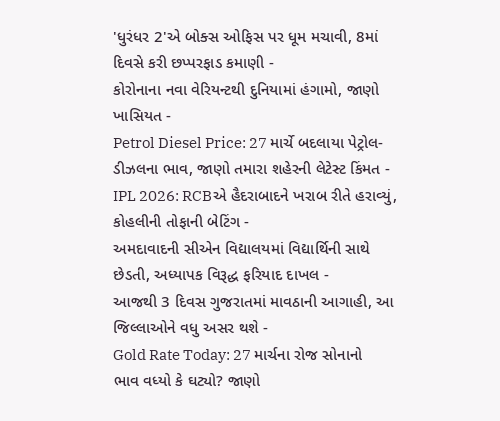'ધુરંધર 2'એ બોક્સ ઓફિસ પર ધૂમ મચાવી, 8માં દિવસે કરી છપ્પરફાડ કમાણી -
કોરોનાના નવા વેરિયન્ટથી દુનિયામાં હંગામો, જાણો ખાસિયત -
Petrol Diesel Price: 27 માર્ચે બદલાયા પેટ્રોલ-ડીઝલના ભાવ, જાણો તમારા શહેરની લેટેસ્ટ કિંમત -
IPL 2026: RCBએ હૈદરાબાદને ખરાબ રીતે હરાવ્યું, કોહલીની તોફાની બેટિંગ -
અમદાવાદની સીએન વિદ્યાલયમાં વિદ્યાર્થિની સાથે છેડતી, અધ્યાપક વિરૂદ્ધ ફરિયાદ દાખલ -
આજથી 3 દિવસ ગુજરાતમાં માવઠાની આગાહી, આ જિલ્લાઓને વધુ અસર થશે -
Gold Rate Today: 27 માર્ચના રોજ સોનાનો ભાવ વધ્યો કે ઘટ્યો? જાણો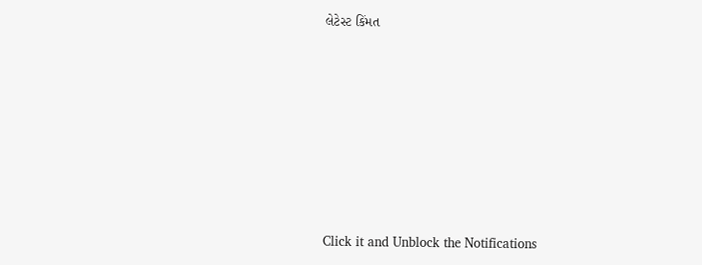લેટેસ્ટ કિંમત









Click it and Unblock the Notifications